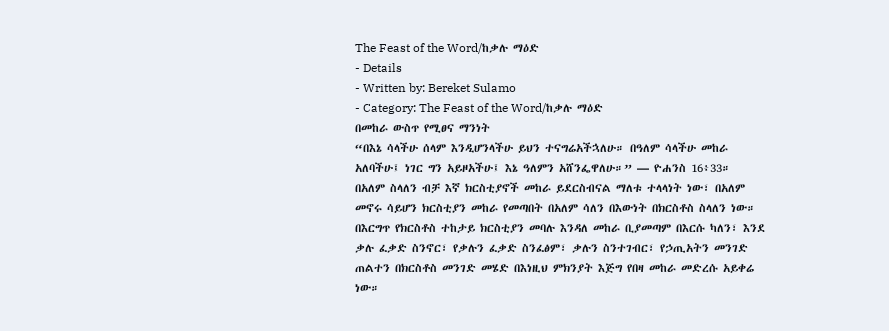The Feast of the Word/ከቃሉ ማዕድ
- Details
- Written by: Bereket Sulamo
- Category: The Feast of the Word/ከቃሉ ማዕድ
በመከራ ውስጥ የሚፀና ማንነት
“በእኔ ሳላችሁ ሰላም እንዲሆንላችሁ ይህን ተናግሬአችኋለሁ። በዓለም ሳላችሁ መከራ አለባችሁ፤ ነገር ግን አይዞአችሁ፤ እኔ ዓለምን አሸንፌዋለሁ።” — ዮሐንስ 16፥33።
በአለም ስላለን ብቻ እኛ ክርስቲያኖች መከራ ይደርስብናል ማለቱ ተላላነት ነው፣ በአለም መኖሩ ሳይሆን ክርስቲያን መከራ የመጣበት በአለም ሳለን በእውነት በክርስቶስ ስላለን ነው። በእርግጥ የክርስቶስ ተከታይ ክርስቲያን መባሉ እንዳለ መከራ ቢያመጣም በእርሱ ካለን፣ እንደ ቃሉ ፈቃድ ስንኖር፣ የቃሉን ፈቃድ ስንፈፅም፣ ቃሉን ስንተገብር፣ የኃጢአትን መንገድ ጠልተን በክርስቶስ መንገድ መሄድ በእነዚህ ምክንያት እጅግ የበዛ መከራ መድረሱ አይቀሬ ነው።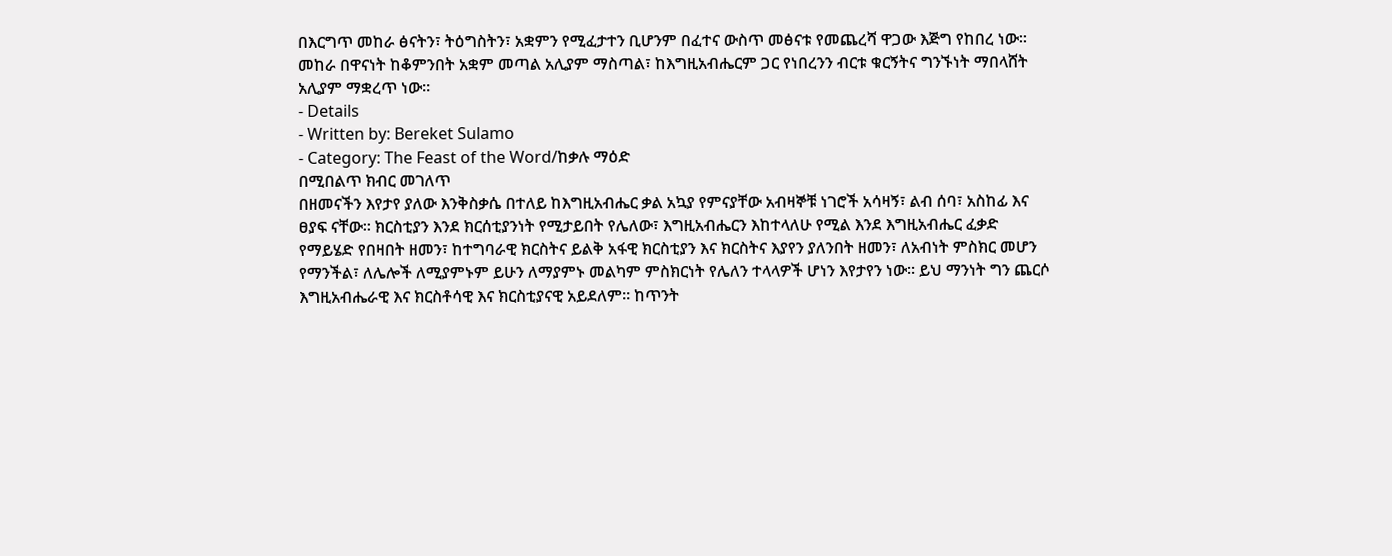በእርግጥ መከራ ፅናትን፣ ትዕግስትን፣ አቋምን የሚፈታተን ቢሆንም በፈተና ውስጥ መፅናቱ የመጨረሻ ዋጋው እጅግ የከበረ ነው። መከራ በዋናነት ከቆምንበት አቋም መጣል አሊያም ማስጣል፣ ከእግዚአብሔርም ጋር የነበረንን ብርቱ ቁርኝትና ግንኙነት ማበላሸት አሊያም ማቋረጥ ነው።
- Details
- Written by: Bereket Sulamo
- Category: The Feast of the Word/ከቃሉ ማዕድ
በሚበልጥ ክብር መገለጥ
በዘመናችን እየታየ ያለው እንቅስቃሴ በተለይ ከእግዚአብሔር ቃል አኳያ የምናያቸው አብዛኞቹ ነገሮች አሳዛኝ፣ ልብ ሰባ፣ አስከፊ እና ፀያፍ ናቸው። ክርስቲያን እንደ ክርሰቲያንነት የሚታይበት የሌለው፣ እግዚአብሔርን እከተላለሁ የሚል እንደ እግዚአብሔር ፈቃድ የማይሄድ የበዛበት ዘመን፣ ከተግባራዊ ክርስትና ይልቅ አፋዊ ክርስቲያን እና ክርስትና እያየን ያለንበት ዘመን፣ ለአብነት ምስክር መሆን የማንችል፣ ለሌሎች ለሚያምኑም ይሁን ለማያምኑ መልካም ምስክርነት የሌለን ተላላዎች ሆነን እየታየን ነው። ይህ ማንነት ግን ጨርሶ እግዚአብሔራዊ እና ክርስቶሳዊ እና ክርስቲያናዊ አይደለም። ከጥንት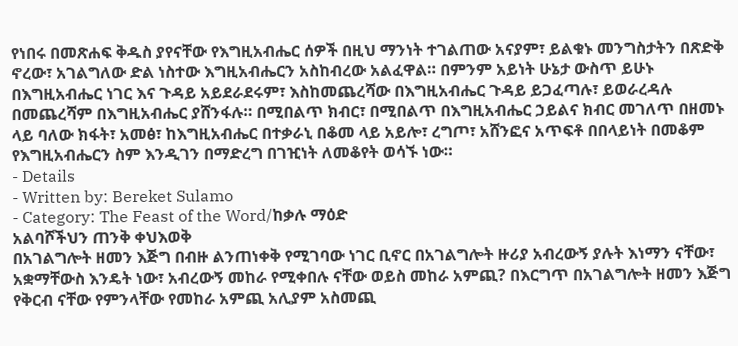የነበሩ በመጽሐፍ ቅዱስ ያየናቸው የእግዚአብሔር ሰዎች በዚህ ማንነት ተገልጠው አናያም፣ ይልቁኑ መንግስታትን በጽድቅ ኖረው፣ አገልግለው ድል ነስተው እግዚአብሔርን አስከብረው አልፈዋል። በምንም አይነት ሁኔታ ውስጥ ይሁኑ በእግዚአብሔር ነገር እና ጉዳይ አይደራደሩም፣ እስከመጨረሻው በእግዚአብሔር ጉዳይ ይጋፈጣሉ፣ ይወራረዳሉ በመጨረሻም በእግዚአብሔር ያሸንፋሉ። በሚበልጥ ክብር፣ በሚበልጥ በእግዚአብሔር ኃይልና ክብር መገለጥ በዘመኑ ላይ ባለው ክፋት፣ አመፅ፣ ከእግዚአብሔር በተቃራኒ በቆመ ላይ አይሎ፣ ረግጦ፣ አሸንፎና አጥፍቶ በበላይነት በመቆም የእግዚአብሔርን ስም እንዲገን በማድረግ በገዢነት ለመቆየት ወሳኙ ነው።
- Details
- Written by: Bereket Sulamo
- Category: The Feast of the Word/ከቃሉ ማዕድ
አልባሾችህን ጠንቅ ቀህእወቅ
በአገልግሎት ዘመን እጅግ በብዙ ልንጠነቀቅ የሚገባው ነገር ቢኖር በአገልግሎት ዙሪያ አብረውኝ ያሉት እነማን ናቸው፣ አቋማቸውስ እንዴት ነው፣ አብረውኝ መከራ የሚቀበሉ ናቸው ወይስ መከራ አምጪ? በእርግጥ በአገልግሎት ዘመን እጅግ የቅርብ ናቸው የምንላቸው የመከራ አምጪ አሊያም አስመጪ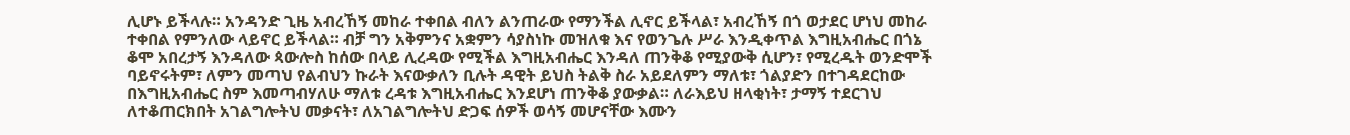ሊሆኑ ይችላሉ። አንዳንድ ጊዜ አብረኸኝ መከራ ተቀበል ብለን ልንጠራው የማንችል ሊኖር ይችላል፣ አብረኸኝ በጎ ወታደር ሆነህ መከራ ተቀበል የምንለው ላይኖር ይችላል። ብቻ ግን አቅምንና አቋምን ሳያስነኩ መዝለቁ እና የወንጌሉ ሥራ እንዲቀጥል እግዚአብሔር በጎኔ ቆሞ አበረታኝ እንዳለው ጳውሎስ ከሰው በላይ ሊረዳው የሚችል እግዚአብሔር እንዳለ ጠንቅቆ የሚያውቅ ሲሆን፣ የሚረዱት ወንድሞች ባይኖሩትም፣ ለምን መጣህ የልብህን ኩራት እናውቃለን ቢሉት ዳዊት ይህስ ትልቅ ስራ አይደለምን ማለቱ፣ ጎልያድን በተገዳደርከው በእግዚአብሔር ስም እመጣብሃለሁ ማለቱ ረዳቱ እግዚአብሔር እንደሆነ ጠንቅቆ ያውቃል። ለራእይህ ዘላቂነት፣ ታማኝ ተደርገህ ለተቆጠርክበት አገልግሎትህ መቃናት፣ ለአገልግሎትህ ድጋፍ ሰዎች ወሳኝ መሆናቸው እሙን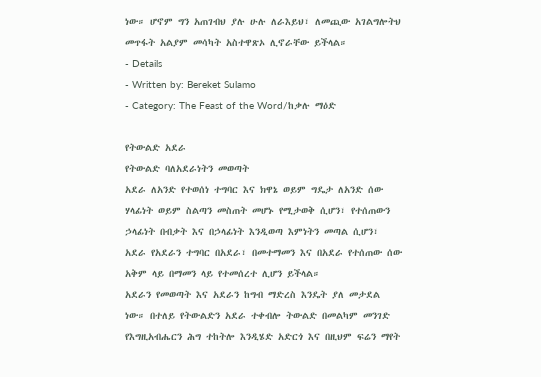ነው። ሆኖም ግን አጠገብህ ያሉ ሁሉ ለራእይህ፣ ለመጪው አገልግሎትህ መጥፋት አልያም መሳካት አስተዋጽኦ ሊኖራቸው ይችላል።
- Details
- Written by: Bereket Sulamo
- Category: The Feast of the Word/ከቃሉ ማዕድ

የትውልድ አደራ
የትውልድ ባለአደራነትን መወጣት
አደራ ለአንድ የተወሰነ ተግባር እና ክዋኔ ወይም ግዴታ ለአንድ ሰው ሃላፊነት ወይም ስልጣን መስጠት መሆኑ የሚታወቅ ሲሆን፣ የተሰጠውን ኃላፊነት በብቃት እና በኃላፊነት እንዲወጣ እምነትን መጣል ሲሆን፣ አደራ የአደራን ተግባር በአደራ፣ በመተማመን እና በአደራ የተሰጠው ሰው አቅም ላይ በማመን ላይ የተመሰረተ ሊሆን ይችላል።
አደራን የመወጣት እና አደራን ከግብ ማድረስ እንዴት ያለ መታደል ነው። በተለይ የትውልድን አደራ ተቀብሎ ትውልድ በመልካም መንገድ የእግዚአብሔርን ሕግ ተከትሎ እንዲሄድ አድርጎ እና በዚህም ፍሬን ማየት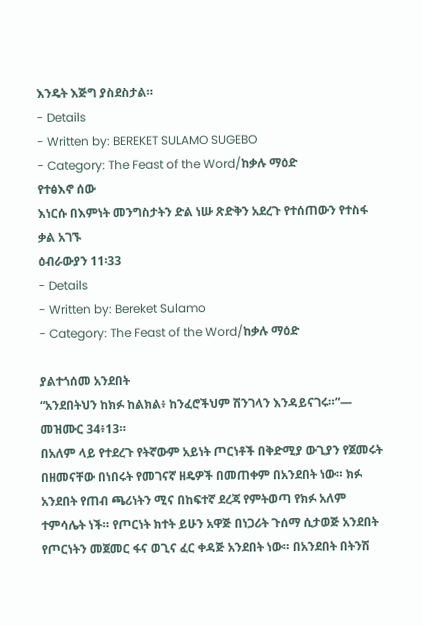እንዴት እጅግ ያስደስታል።
- Details
- Written by: BEREKET SULAMO SUGEBO
- Category: The Feast of the Word/ከቃሉ ማዕድ
የተፅእኖ ሰው
እነርሱ በእምነት መንግስታትን ድል ነሡ ጽድቅን አደረጉ የተሰጠውን የተስፋ ቃል አገኙ
ዕብራውያን 11፡33
- Details
- Written by: Bereket Sulamo
- Category: The Feast of the Word/ከቃሉ ማዕድ

ያልተጎሰመ አንደበት
“አንደበትህን ከክፉ ከልክል፥ ከንፈሮችህም ሽንገላን እንዳይናገሩ።”— መዝሙር 34፥13።
በአለም ላይ የተደረጉ የትኛውም አይነት ጦርነቶች በቅድሚያ ውጊያን የጀመሩት በዘመናቸው በነበሩት የመገናኛ ዘዴዎች በመጠቀም በአንደበት ነው። ክፉ አንደበት የጠብ ጫሪነትን ሚና በከፍተኛ ደረጃ የምትወጣ የክፉ አለም ተምሳሌት ነች። የጦርነት ክተት ይሁን አዋጅ በነጋሪት ጉሰማ ሲታወጅ አንደበት የጦርነትን መጀመር ፋና ወጊና ፈር ቀዳጅ አንደበት ነው። በአንደበት በትንሽ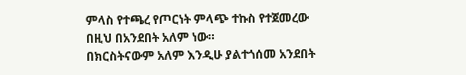ምላስ የተጫረ የጦርነት ምላጭ ተኩስ የተጀመረው በዚህ በአንደበት አለም ነው።
በክርስትናውም አለም እንዲሁ ያልተጎሰመ አንደበት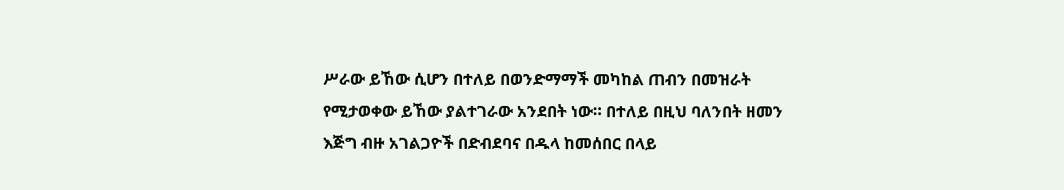ሥራው ይኸው ሲሆን በተለይ በወንድማማች መካከል ጠብን በመዝራት የሚታወቀው ይኸው ያልተገራው አንደበት ነው። በተለይ በዚህ ባለንበት ዘመን እጅግ ብዙ አገልጋዮች በድብደባና በዱላ ከመሰበር በላይ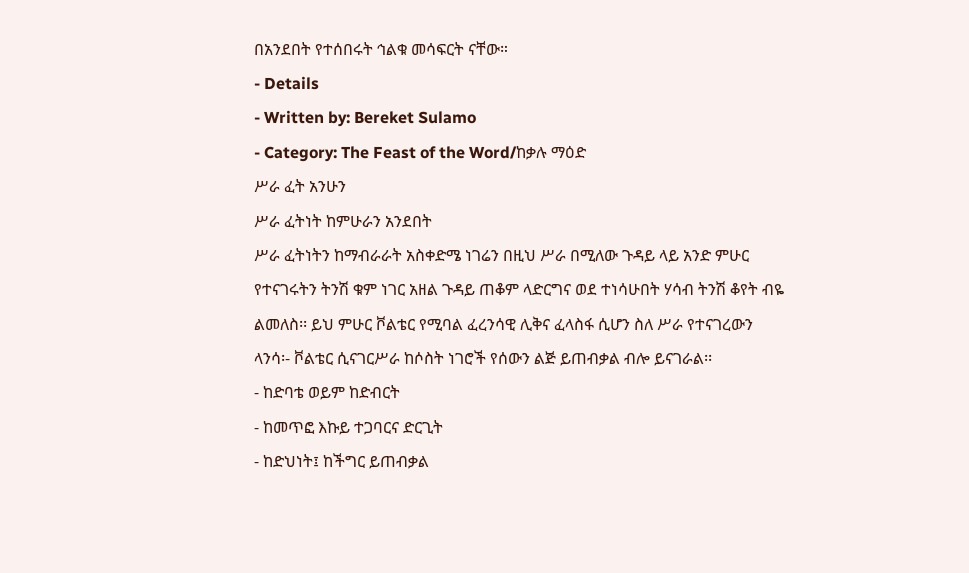በአንደበት የተሰበሩት ኅልቁ መሳፍርት ናቸው።
- Details
- Written by: Bereket Sulamo
- Category: The Feast of the Word/ከቃሉ ማዕድ
ሥራ ፈት አንሁን
ሥራ ፈትነት ከምሁራን አንደበት
ሥራ ፈትነትን ከማብራራት አስቀድሜ ነገሬን በዚህ ሥራ በሚለው ጉዳይ ላይ አንድ ምሁር የተናገሩትን ትንሽ ቁም ነገር አዘል ጉዳይ ጠቆም ላድርግና ወደ ተነሳሁበት ሃሳብ ትንሽ ቆየት ብዬ ልመለስ፡፡ ይህ ምሁር ቮልቴር የሚባል ፈረንሳዊ ሊቅና ፈላስፋ ሲሆን ስለ ሥራ የተናገረውን ላንሳ፡- ቮልቴር ሲናገርሥራ ከሶስት ነገሮች የሰውን ልጅ ይጠብቃል ብሎ ይናገራል፡፡
- ከድባቴ ወይም ከድብርት
- ከመጥፎ እኩይ ተጋባርና ድርጊት
- ከድህነት፤ ከችግር ይጠብቃል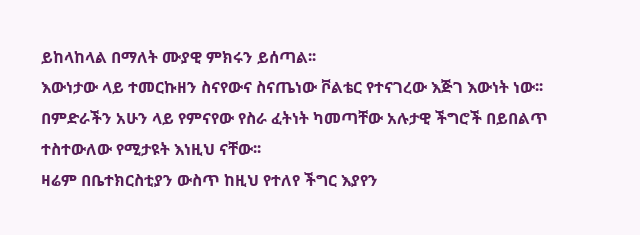ይከላከላል በማለት ሙያዊ ምክሩን ይሰጣል፡፡
እውነታው ላይ ተመርኩዘን ስናየውና ስናጤነው ቮልቴር የተናገረው እጅገ እውነት ነው፡፡ በምድራችን አሁን ላይ የምናየው የስራ ፈትነት ካመጣቸው አሉታዊ ችግሮች በይበልጥ ተስተውለው የሚታዩት እነዚህ ናቸው፡፡
ዛሬም በቤተክርስቲያን ውስጥ ከዚህ የተለየ ችግር እያየን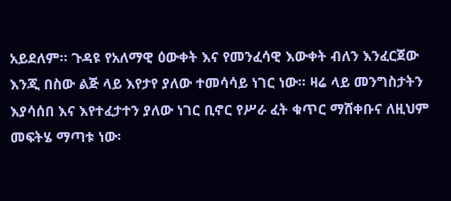አይደለም፡፡ ጉዳዩ የአለማዊ ዕውቀት እና የመንፈሳዊ እውቀት ብለን እንፈርጀው እንጂ በስው ልጅ ላይ እየታየ ያለው ተመሳሳይ ነገር ነው፡፡ ዛሬ ላይ መንግስታትን እያሳሰበ እና እየተፈታተን ያለው ነገር ቢኖር የሥራ ፈት ቁጥር ማሸቀቡና ለዚህም መፍትሄ ማጣቱ ነው፡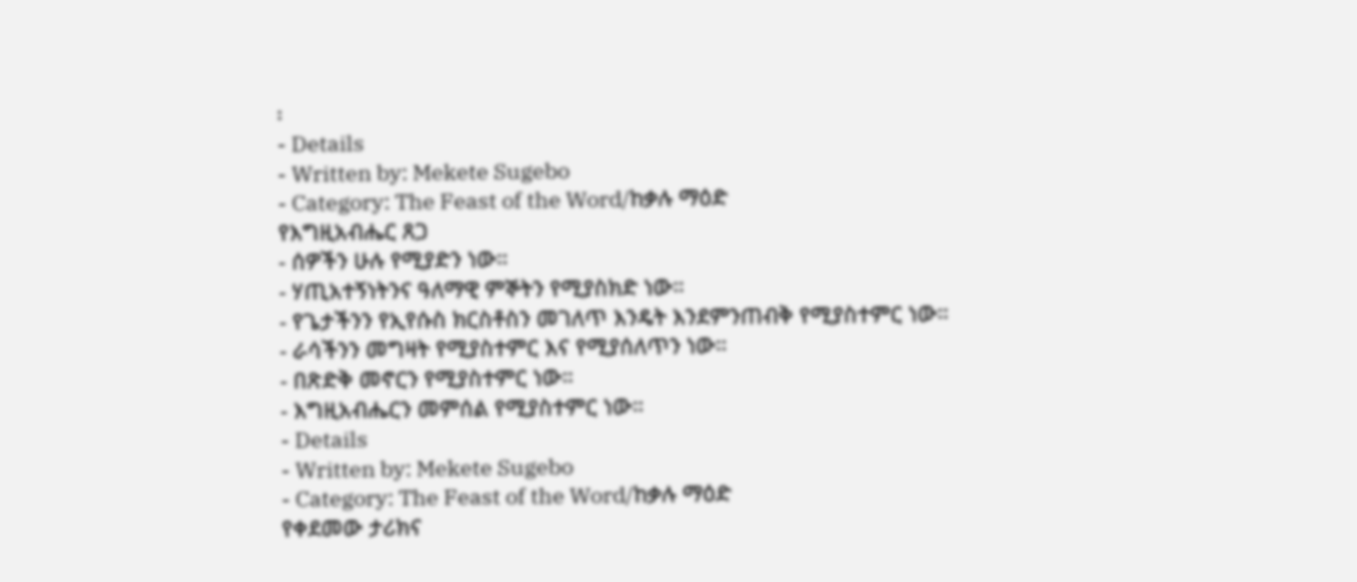፡
- Details
- Written by: Mekete Sugebo
- Category: The Feast of the Word/ከቃሉ ማዕድ
የእግዚአብሔር ጸጋ
- ሰዎችን ሁሉ የሚያድን ነው።
- ሃጢአተኝነትንና ዓለማዊ ምኞትን የሚያስክድ ነው።
- የጌታችንን የኢየሱስ ክርስቶስን መገለጥ እንዴት እንደምንጠብቅ የሚያስተምር ነው።
- ራሳችንን መግዛት የሚያስተምር እና የሚያሰለጥን ነው።
- በጽድቅ መኖርን የሚያስተምር ነው።
- እግዚአብሔርን መምሰል የሚያስተምር ነው።
- Details
- Written by: Mekete Sugebo
- Category: The Feast of the Word/ከቃሉ ማዕድ
የቀደመው ታሪክና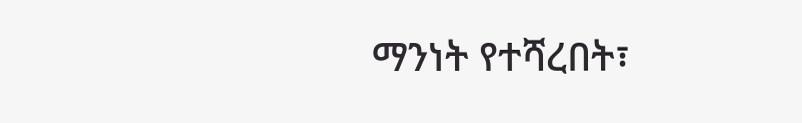ማንነት የተሻረበት፣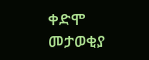ቀድሞ መታወቂያ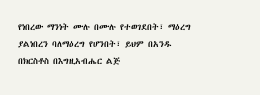የነበረው ማንነት ሙሉ በሙሉ የተወገደበት፣ ማዕረግ ያልነበረን ባለማዕረግ የሆንበት፣ ይህም በአንዱ በክርስቶስ በእግዚአብሔር ልጅ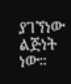ያገኘነው ልጅነት ነው።